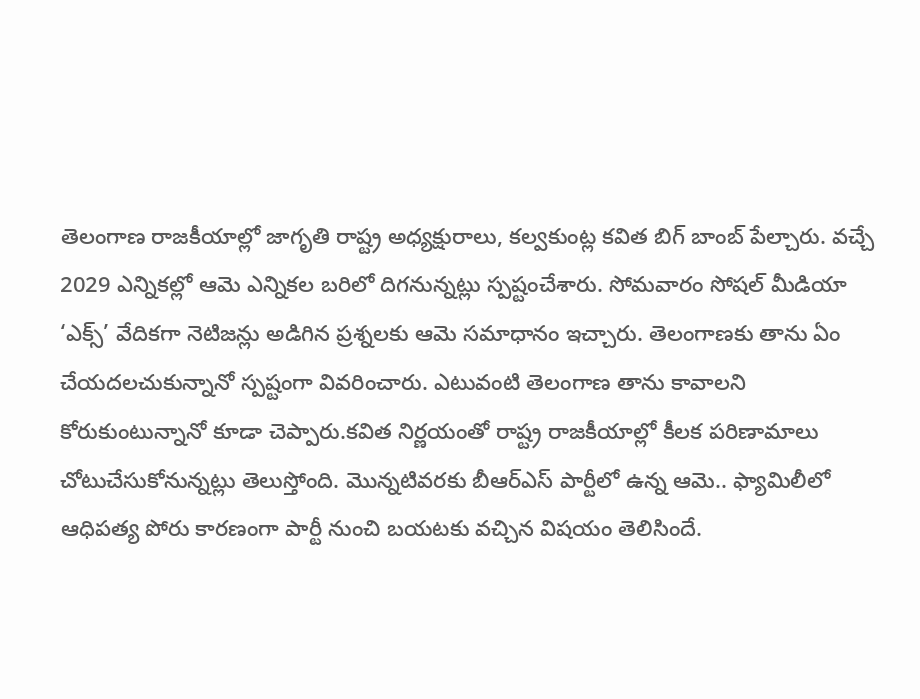తెలంగాణ రాజకీయాల్లో జాగృతి రాష్ట్ర అధ్యక్షురాలు, కల్వకుంట్ల కవిత బిగ్ బాంబ్ పేల్చారు. వచ్చే 2029 ఎన్నికల్లో ఆమె ఎన్నికల బరిలో దిగనున్నట్లు స్పష్టంచేశారు. సోమవారం సోషల్ మీడియా ‘ఎక్స్’ వేదికగా నెటిజన్లు అడిగిన ప్రశ్నలకు ఆమె సమాధానం ఇచ్చారు. తెలంగాణకు తాను ఏం చేయదలచుకున్నానో స్పష్టంగా వివరించారు. ఎటువంటి తెలంగాణ తాను కావాలని కోరుకుంటున్నానో కూడా చెప్పారు.కవిత నిర్ణయంతో రాష్ట్ర రాజకీయాల్లో కీలక పరిణామాలు చోటుచేసుకోనున్నట్లు తెలుస్తోంది. మొన్నటివరకు బీఆర్ఎస్ పార్టీలో ఉన్న ఆమె.. ఫ్యామిలీలో ఆధిపత్య పోరు కారణంగా పార్టీ నుంచి బయటకు వచ్చిన విషయం తెలిసిందే.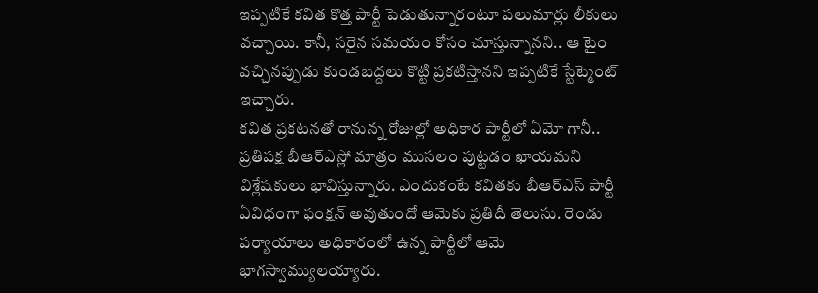ఇప్పటికే కవిత కొత్త పార్టీ పెడుతున్నారంటూ పలుమార్లు లీకులు వచ్చాయి. కానీ, సరైన సమయం కోసం చూస్తున్నానని.. ఆ టైం వచ్చినప్పుడు కుండబద్దలు కొట్టి ప్రకటిస్తానని ఇప్పటికే స్టేట్మెంట్ ఇచ్చారు.
కవిత ప్రకటనతో రానున్న రోజుల్లో అధికార పార్టీలో ఏమో గానీ.. ప్రతిపక్ష బీఆర్ఎస్లో మాత్రం ముసలం పుట్టడం ఖాయమని విశ్లేషకులు భావిస్తున్నారు. ఎందుకంటే కవితకు బీఆర్ఎస్ పార్టీ ఏవిధంగా ఫంక్షన్ అవుతుందో ఆమెకు ప్రతిదీ తెలుసు. రెండు పర్యాయాలు అధికారంలో ఉన్న పార్టీలో ఆమె భాగస్వామ్యులయ్యారు.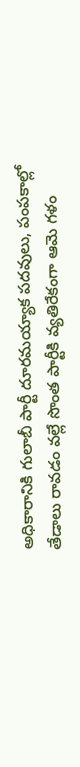అధికారానికి గులాబీ పార్టీ దూరమయ్యాక పదవులు, పంపకాల్లో తేడాలు రావడం వల్లే సొంత పార్టీకి వ్యతిరేకంగా ఆమె గళం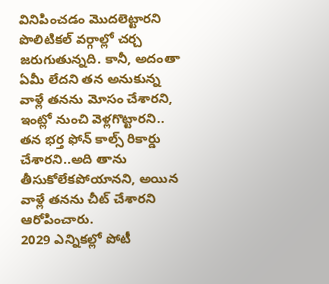వినిపించడం మొదలెట్టారని పొలిటికల్ వర్గాల్లో చర్చ జరుగుతున్నది. కానీ, అదంతా ఏమీ లేదని తన అనుకున్న వాళ్లే తనను మోసం చేశారని, ఇంట్లో నుంచి వెళ్లగొట్టారని.. తన భర్త ఫోన్ కాల్స్ రికార్డు చేశారని..అది తాను తీసుకోలేకపోయానని, అయిన వాళ్లే తనను చీట్ చేశారని ఆరోపించారు.
2029 ఎన్నికల్లో పోటీ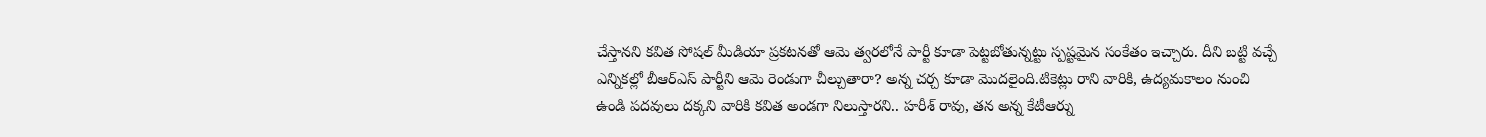చేస్తానని కవిత సోషల్ మీడియా ప్రకటనతో ఆమె త్వరలోనే పార్టీ కూడా పెట్టబోతున్నట్టు స్పష్టమైన సంకేతం ఇచ్చారు. దీని బట్టి వచ్చే ఎన్నికల్లో బీఆర్ఎస్ పార్టీని ఆమె రెండుగా చీల్చుతారా? అన్న చర్చ కూడా మొదలైంది.టికెట్లు రాని వారికి, ఉద్యమకాలం నుంచి ఉండి పదవులు దక్కని వారికి కవిత అండగా నిలుస్తారని.. హరీశ్ రావు, తన అన్న కేటీఆర్ను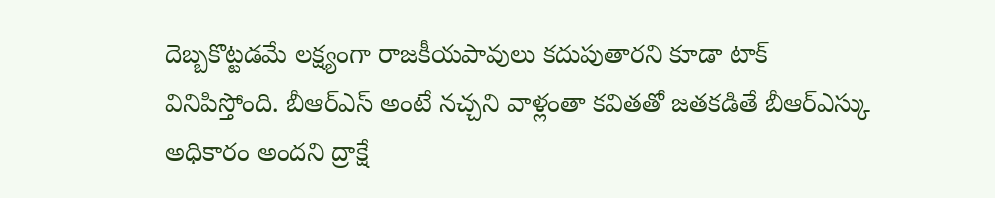దెబ్బకొట్టడమే లక్ష్యంగా రాజకీయపావులు కదుపుతారని కూడా టాక్ వినిపిస్తోంది. బీఆర్ఎస్ అంటే నచ్చని వాళ్లంతా కవితతో జతకడితే బీఆర్ఎస్కు అధికారం అందని ద్రాక్షే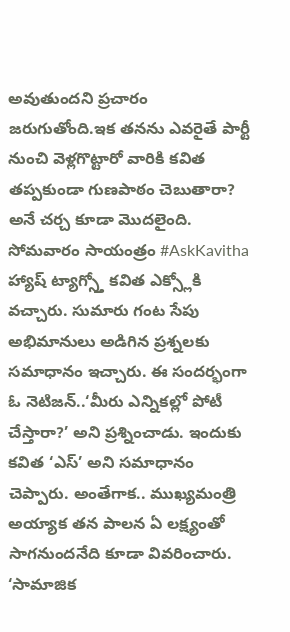అవుతుందని ప్రచారం జరుగుతోంది.ఇక తనను ఎవరైతే పార్టీ నుంచి వెళ్లగొట్టారో వారికి కవిత తప్పకుండా గుణపాఠం చెబుతారా? అనే చర్చ కూడా మొదలైంది.
సోమవారం సాయంత్రం #AskKavitha హ్యాష్ ట్యాగ్స్తో కవిత ఎక్స్లోకి వచ్చారు. సుమారు గంట సేపు అభిమానులు అడిగిన ప్రశ్నలకు సమాధానం ఇచ్చారు. ఈ సందర్భంగా ఓ నెటిజన్..‘మీరు ఎన్నికల్లో పోటీ చేస్తారా?’ అని ప్రశ్నించాడు. ఇందుకు కవిత ‘ఎస్’ అని సమాధానం చెప్పారు. అంతేగాక.. ముఖ్యమంత్రి అయ్యాక తన పాలన ఏ లక్ష్యంతో సాగనుందనేది కూడా వివరించారు. ‘సామాజిక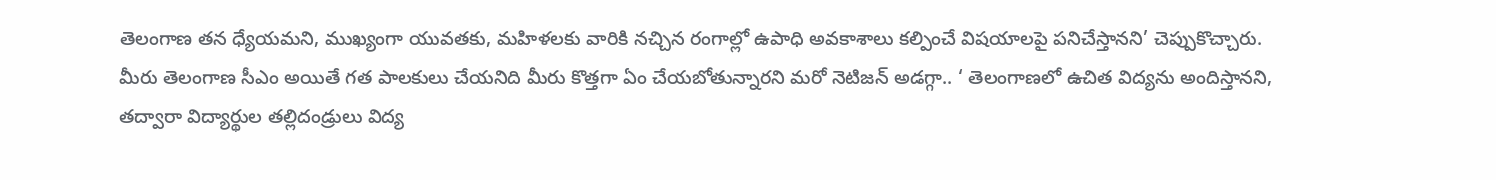తెలంగాణ తన ధ్యేయమని, ముఖ్యంగా యువతకు, మహిళలకు వారికి నచ్చిన రంగాల్లో ఉపాధి అవకాశాలు కల్పించే విషయాలపై పనిచేస్తానని’ చెప్పుకొచ్చారు. మీరు తెలంగాణ సీఎం అయితే గత పాలకులు చేయనిది మీరు కొత్తగా ఏం చేయబోతున్నారని మరో నెటిజన్ అడగ్గా.. ‘ తెలంగాణలో ఉచిత విద్యను అందిస్తానని, తద్వారా విద్యార్థుల తల్లిదండ్రులు విద్య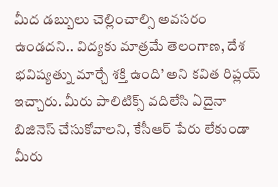మీద డబ్బులు చెల్లించాల్సి అవసరం ఉండదని.. విద్యకు మాత్రమే తెలంగాణ, దేశ భవిష్యత్ను మార్చే శక్తి ఉంది’ అని కవిత రిప్లయ్ ఇచ్చారు. మీరు పాలిటిక్స్ వదిలేసి ఏదైనా బిజినెస్ చేసుకోవాలని, కేసీఆర్ పేరు లేకుండా మీరు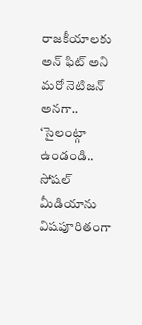రాజకీయాలకు అన్ ఫిట్ అని మరో నెటిజన్ అనగా.. ‘సైలంట్గా ఉండండి.. సోషల్ మీడియాను విషపూరితంగా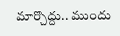మార్చొద్దు.. ముందు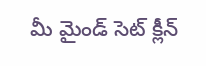మీ మైండ్ సెట్ క్లీన్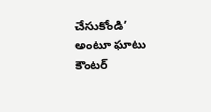చేసుకోండి’ అంటూ ఘాటు కౌంటర్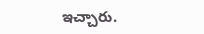ఇచ్చారు.